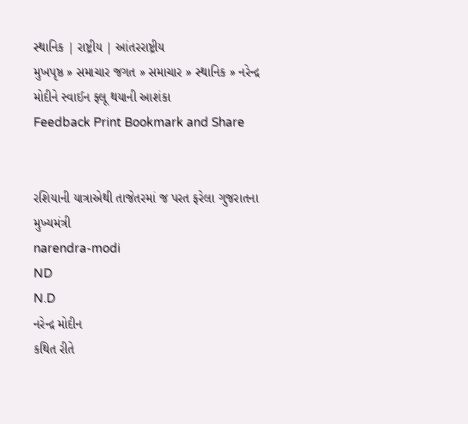સ્થાનિક | રાષ્ટ્રીય | આંતરરાષ્ટ્રીય
મુખપૃષ્ઠ » સમાચાર જગત » સમાચાર » સ્થાનિક » નરેન્દ્ર મોદીને સ્વાઈન ફ્લૂ થયાની આશંકા
Feedback Print Bookmark and Share


રશિયાની યાત્રાએથી તાજેતરમાં જ પરત ફરેલા ગુજરાતના મુખ્યમંત્રી
narendra-modi
ND
N.D
નરેન્દ્ર મોદીન
કથિત રીતે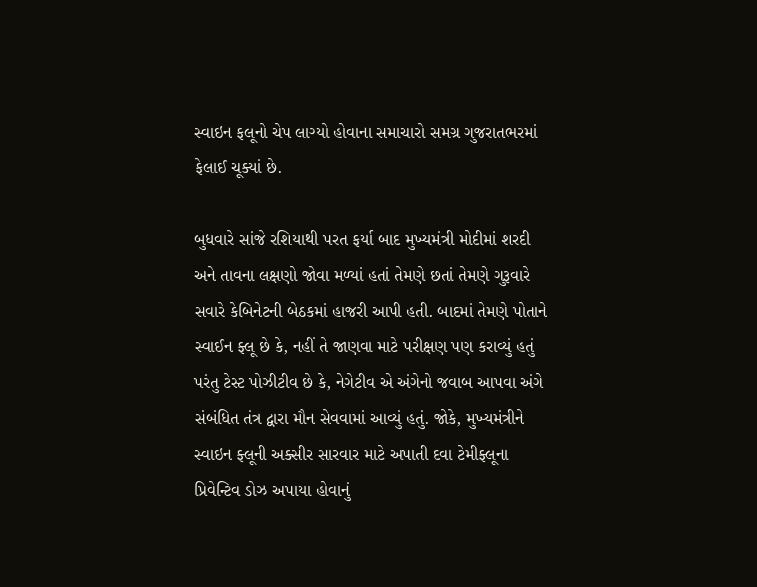સ્વાઇન ફલૂનો ચેપ લાગ્યો હોવાના સમાચારો સમગ્ર ગુજરાતભરમાં ફેલાઈ ચૂક્યાં છે.

બુધવારે સાંજે રશિયાથી પરત ફર્યા બાદ મુખ્યમંત્રી મોદીમાં શરદી અને તાવના લક્ષણો જોવા મળ્યાં હતાં તેમણે છતાં તેમણે ગુરૂવારે સવારે કેબિનેટની બેઠકમાં હાજરી આપી હતી. બાદમાં તેમણે પોતાને સ્વાઈન ફ્લૂ છે કે, નહીં તે જાણવા માટે પરીક્ષણ પણ કરાવ્યું હતું પરંતુ ટેસ્ટ પોઝીટીવ છે કે, નેગેટીવ એ અંગેનો જવાબ આપવા અંગે સંબંધિત તંત્ર દ્વારા મૌન સેવવામાં આવ્યું હતું. જોકે, મુખ્યમંત્રીને સ્વાઇન ફ્લૂની અક્સીર સારવાર માટે અપાતી દવા ટેમીફ્લૂના પ્રિવેન્ટિવ ડોઝ અપાયા હોવાનું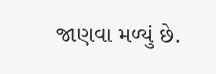જાણવા મળ્યું છે.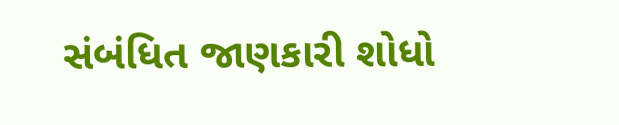સંબંધિત જાણકારી શોધો